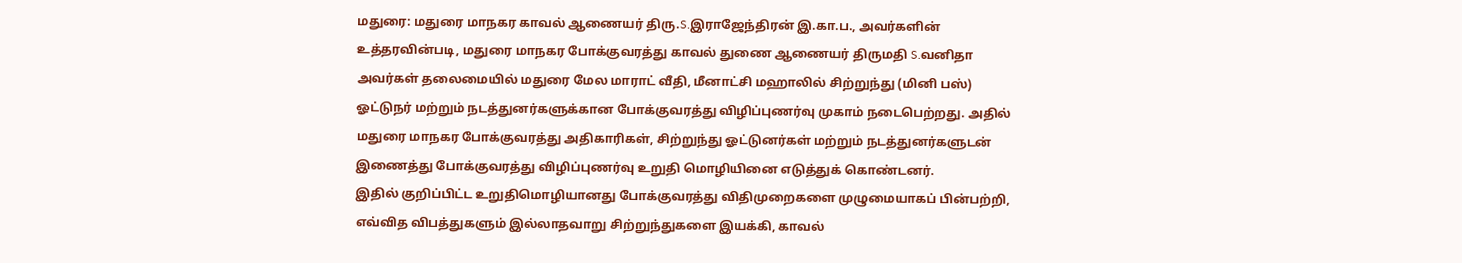மதுரை: மதுரை மாநகர காவல் ஆணையர் திரு.S.இராஜேந்திரன் இ.கா.ப., அவர்களின் உத்தரவின்படி, மதுரை மாநகர போக்குவரத்து காவல் துணை ஆணையர் திருமதி S.வனிதா அவர்கள் தலைமையில் மதுரை மேல மாராட் வீதி, மீனாட்சி மஹாலில் சிற்றுந்து (மினி பஸ்) ஓட்டுநர் மற்றும் நடத்துனர்களுக்கான போக்குவரத்து விழிப்புணர்வு முகாம் நடைபெற்றது. அதில் மதுரை மாநகர போக்குவரத்து அதிகாரிகள், சிற்றுந்து ஓட்டுனர்கள் மற்றும் நடத்துனர்களுடன் இணைத்து போக்குவரத்து விழிப்புணர்வு உறுதி மொழியினை எடுத்துக் கொண்டனர்.
இதில் குறிப்பிட்ட உறுதிமொழியானது போக்குவரத்து விதிமுறைகளை முழுமையாகப் பின்பற்றி, எவ்வித விபத்துகளும் இல்லாதவாறு சிற்றுந்துகளை இயக்கி, காவல்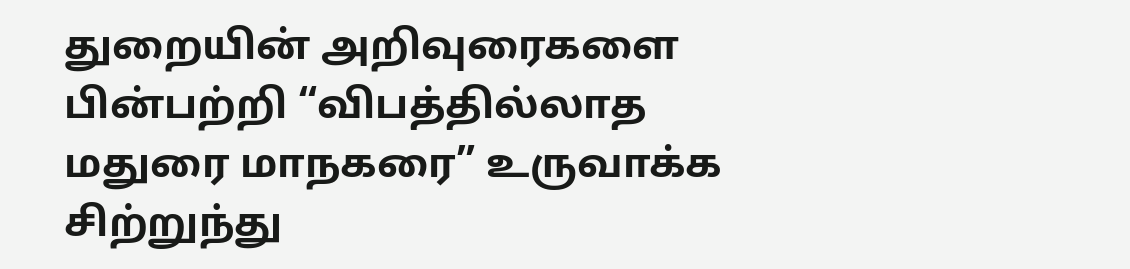துறையின் அறிவுரைகளை பின்பற்றி “விபத்தில்லாத மதுரை மாநகரை” உருவாக்க சிற்றுந்து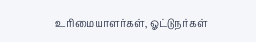உரிமையாளர்கள், ஓட்டுநர்கள்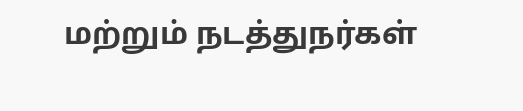மற்றும் நடத்துநர்கள்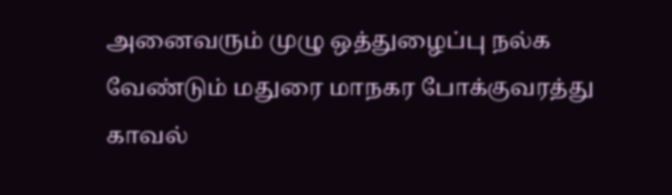அனைவரும் முழு ஒத்துழைப்பு நல்க வேண்டும் மதுரை மாநகர போக்குவரத்து காவல்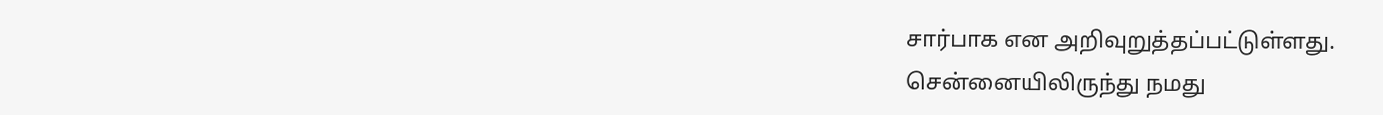சார்பாக என அறிவுறுத்தப்பட்டுள்ளது.
சென்னையிலிருந்து நமது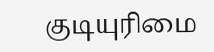குடியுரிமை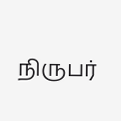நிருபர்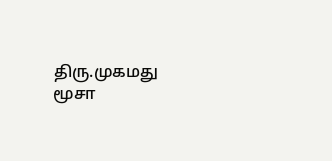திரு.முகமது மூசா